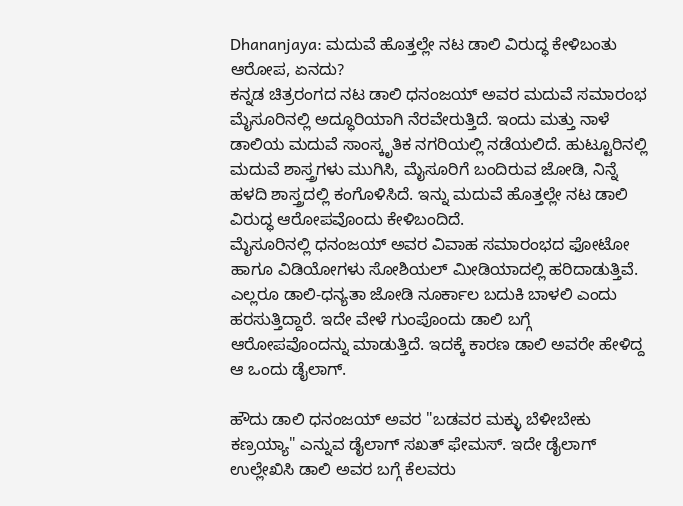Dhananjaya: ಮದುವೆ ಹೊತ್ತಲ್ಲೇ ನಟ ಡಾಲಿ ವಿರುದ್ಧ ಕೇಳಿಬಂತು ಆರೋಪ, ಏನದು?
ಕನ್ನಡ ಚಿತ್ರರಂಗದ ನಟ ಡಾಲಿ ಧನಂಜಯ್ ಅವರ ಮದುವೆ ಸಮಾರಂಭ ಮೈಸೂರಿನಲ್ಲಿ ಅದ್ಧೂರಿಯಾಗಿ ನೆರವೇರುತ್ತಿದೆ. ಇಂದು ಮತ್ತು ನಾಳೆ ಡಾಲಿಯ ಮದುವೆ ಸಾಂಸ್ಕೃತಿಕ ನಗರಿಯಲ್ಲಿ ನಡೆಯಲಿದೆ. ಹುಟ್ಟೂರಿನಲ್ಲಿ ಮದುವೆ ಶಾಸ್ತ್ರಗಳು ಮುಗಿಸಿ, ಮೈಸೂರಿಗೆ ಬಂದಿರುವ ಜೋಡಿ, ನಿನ್ನೆ ಹಳದಿ ಶಾಸ್ತ್ರದಲ್ಲಿ ಕಂಗೊಳಿಸಿದೆ. ಇನ್ನು ಮದುವೆ ಹೊತ್ತಲ್ಲೇ ನಟ ಡಾಲಿ ವಿರುದ್ಧ ಆರೋಪವೊಂದು ಕೇಳಿಬಂದಿದೆ.
ಮೈಸೂರಿನಲ್ಲಿ ಧನಂಜಯ್ ಅವರ ವಿವಾಹ ಸಮಾರಂಭದ ಫೋಟೋ ಹಾಗೂ ವಿಡಿಯೋಗಳು ಸೋಶಿಯಲ್ ಮೀಡಿಯಾದಲ್ಲಿ ಹರಿದಾಡುತ್ತಿವೆ. ಎಲ್ಲರೂ ಡಾಲಿ-ಧನ್ಯತಾ ಜೋಡಿ ನೂರ್ಕಾಲ ಬದುಕಿ ಬಾಳಲಿ ಎಂದು ಹರಸುತ್ತಿದ್ದಾರೆ. ಇದೇ ವೇಳೆ ಗುಂಪೊಂದು ಡಾಲಿ ಬಗ್ಗೆ ಆರೋಪವೊಂದನ್ನು ಮಾಡುತ್ತಿದೆ. ಇದಕ್ಕೆ ಕಾರಣ ಡಾಲಿ ಅವರೇ ಹೇಳಿದ್ದ ಆ ಒಂದು ಡೈಲಾಗ್.

ಹೌದು ಡಾಲಿ ಧನಂಜಯ್ ಅವರ "ಬಡವರ ಮಕ್ಳು ಬೆಳೀಬೇಕು ಕಣ್ರಯ್ಯಾ" ಎನ್ನುವ ಡೈಲಾಗ್ ಸಖತ್ ಫೇಮಸ್. ಇದೇ ಡೈಲಾಗ್ ಉಲ್ಲೇಖಿಸಿ ಡಾಲಿ ಅವರ ಬಗ್ಗೆ ಕೆಲವರು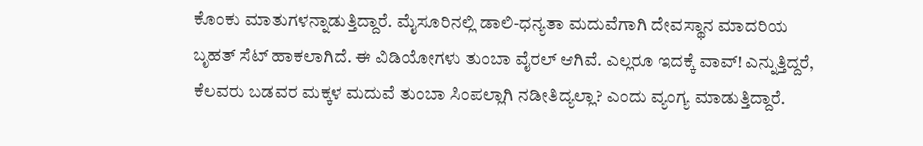ಕೊಂಕು ಮಾತುಗಳನ್ನಾಡುತ್ತಿದ್ದಾರೆ. ಮೈಸೂರಿನಲ್ಲಿ ಡಾಲಿ-ಧನ್ಯತಾ ಮದುವೆಗಾಗಿ ದೇವಸ್ಥಾನ ಮಾದರಿಯ ಬೃಹತ್ ಸೆಟ್ ಹಾಕಲಾಗಿದೆ. ಈ ವಿಡಿಯೋಗಳು ತುಂಬಾ ವೈರಲ್ ಆಗಿವೆ. ಎಲ್ಲರೂ ಇದಕ್ಕೆ ವಾವ್! ಎನ್ನುತ್ತಿದ್ದರೆ, ಕೆಲವರು ಬಡವರ ಮಕ್ಕಳ ಮದುವೆ ತುಂಬಾ ಸಿಂಪಲ್ಲಾಗಿ ನಡೀತಿದ್ಯಲ್ಲಾ? ಎಂದು ವ್ಯಂಗ್ಯ ಮಾಡುತ್ತಿದ್ದಾರೆ.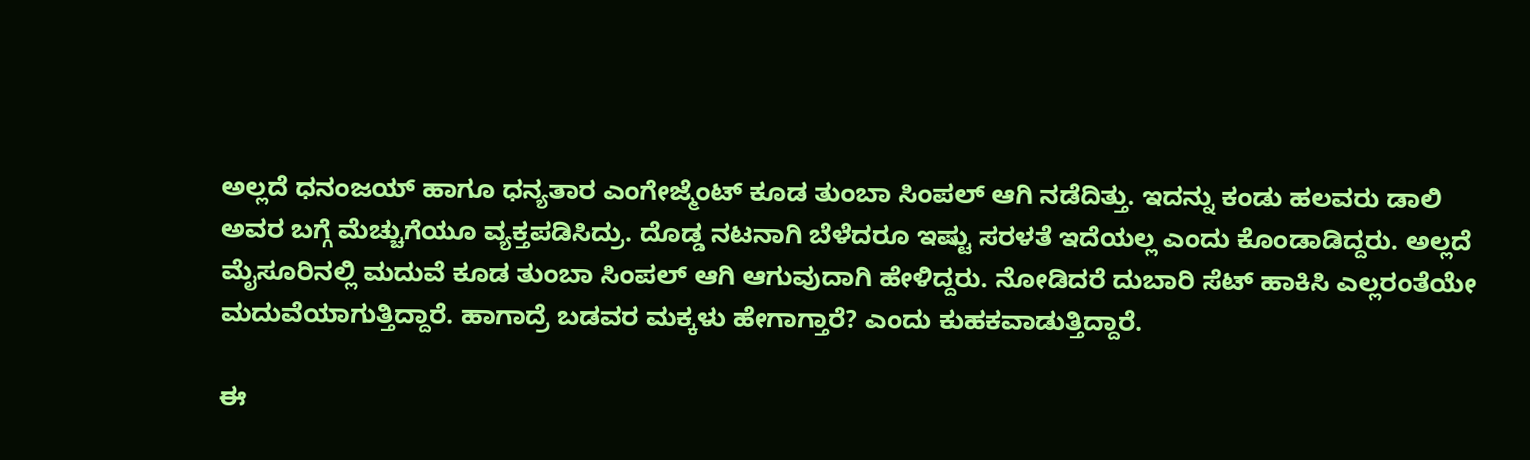ಅಲ್ಲದೆ ಧನಂಜಯ್ ಹಾಗೂ ಧನ್ಯತಾರ ಎಂಗೇಜ್ಮೆಂಟ್ ಕೂಡ ತುಂಬಾ ಸಿಂಪಲ್ ಆಗಿ ನಡೆದಿತ್ತು. ಇದನ್ನು ಕಂಡು ಹಲವರು ಡಾಲಿ ಅವರ ಬಗ್ಗೆ ಮೆಚ್ಚುಗೆಯೂ ವ್ಯಕ್ತಪಡಿಸಿದ್ರು. ದೊಡ್ಡ ನಟನಾಗಿ ಬೆಳೆದರೂ ಇಷ್ಟು ಸರಳತೆ ಇದೆಯಲ್ಲ ಎಂದು ಕೊಂಡಾಡಿದ್ದರು. ಅಲ್ಲದೆ ಮೈಸೂರಿನಲ್ಲಿ ಮದುವೆ ಕೂಡ ತುಂಬಾ ಸಿಂಪಲ್ ಆಗಿ ಆಗುವುದಾಗಿ ಹೇಳಿದ್ದರು. ನೋಡಿದರೆ ದುಬಾರಿ ಸೆಟ್ ಹಾಕಿಸಿ ಎಲ್ಲರಂತೆಯೇ ಮದುವೆಯಾಗುತ್ತಿದ್ದಾರೆ. ಹಾಗಾದ್ರೆ ಬಡವರ ಮಕ್ಕಳು ಹೇಗಾಗ್ತಾರೆ? ಎಂದು ಕುಹಕವಾಡುತ್ತಿದ್ದಾರೆ.

ಈ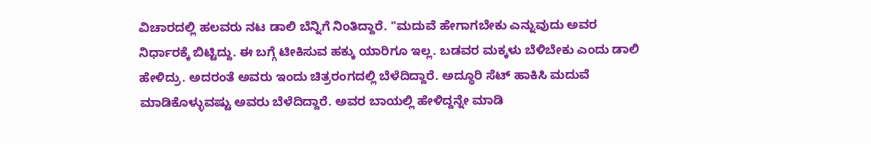ವಿಚಾರದಲ್ಲಿ ಹಲವರು ನಟ ಡಾಲಿ ಬೆನ್ನಿಗೆ ನಿಂತಿದ್ದಾರೆ. "ಮದುವೆ ಹೇಗಾಗಬೇಕು ಎನ್ನುವುದು ಅವರ ನಿರ್ಧಾರಕ್ಕೆ ಬಿಟ್ಟಿದ್ದು. ಈ ಬಗ್ಗೆ ಟೀಕಿಸುವ ಹಕ್ಕು ಯಾರಿಗೂ ಇಲ್ಲ. ಬಡವರ ಮಕ್ಕಳು ಬೆಳಿಬೇಕು ಎಂದು ಡಾಲಿ ಹೇಳಿದ್ರು. ಅದರಂತೆ ಅವರು ಇಂದು ಚಿತ್ರರಂಗದಲ್ಲಿ ಬೆಳೆದಿದ್ದಾರೆ. ಅದ್ಧೂರಿ ಸೆಟ್ ಹಾಕಿಸಿ ಮದುವೆ ಮಾಡಿಕೊಳ್ಳುವಷ್ಟು ಅವರು ಬೆಳೆದಿದ್ದಾರೆ. ಅವರ ಬಾಯಲ್ಲಿ ಹೇಳಿದ್ದನ್ನೇ ಮಾಡಿ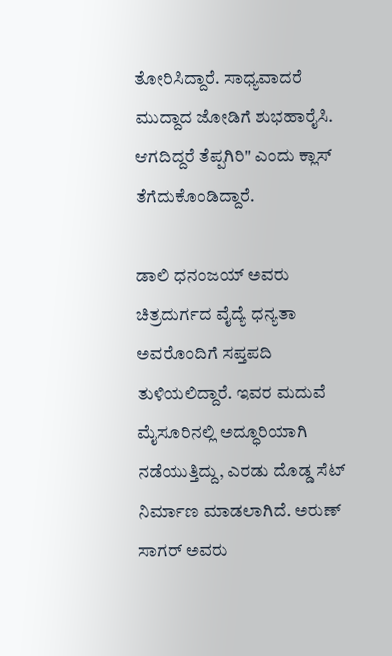ತೋರಿಸಿದ್ದಾರೆ. ಸಾಧ್ಯವಾದರೆ ಮುದ್ದಾದ ಜೋಡಿಗೆ ಶುಭಹಾರೈಸಿ. ಆಗದಿದ್ದರೆ ತೆಪ್ಪಗಿರಿ" ಎಂದು ಕ್ಲಾಸ್ ತೆಗೆದುಕೊಂಡಿದ್ದಾರೆ.

ಡಾಲಿ ಧನಂಜಯ್ ಅವರು ಚಿತ್ರದುರ್ಗದ ವೈದ್ಯೆ ಧನ್ಯತಾ ಅವರೊಂದಿಗೆ ಸಪ್ತಪದಿ ತುಳಿಯಲಿದ್ದಾರೆ. ಇವರ ಮದುವೆ ಮೈಸೂರಿನಲ್ಲಿ ಅದ್ಧೂರಿಯಾಗಿ ನಡೆಯುತ್ತಿದ್ದು, ಎರಡು ದೊಡ್ಡ ಸೆಟ್ ನಿರ್ಮಾಣ ಮಾಡಲಾಗಿದೆ. ಅರುಣ್ ಸಾಗರ್ ಅವರು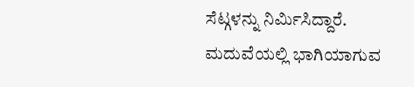ಸೆಟ್ಗಳನ್ನು ನಿರ್ಮಿಸಿದ್ದಾರೆ. ಮದುವೆಯಲ್ಲಿ ಭಾಗಿಯಾಗುವ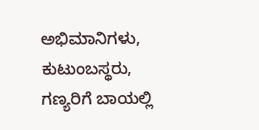ಅಭಿಮಾನಿಗಳು, ಕುಟುಂಬಸ್ಥರು, ಗಣ್ಯರಿಗೆ ಬಾಯಲ್ಲಿ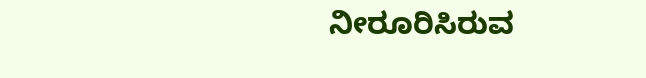ನೀರೂರಿಸಿರುವ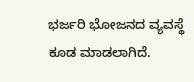ಭರ್ಜರಿ ಭೋಜನದ ವ್ಯವಸ್ಥೆ ಕೂಡ ಮಾಡಲಾಗಿದೆ.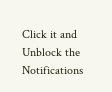Click it and Unblock the Notifications